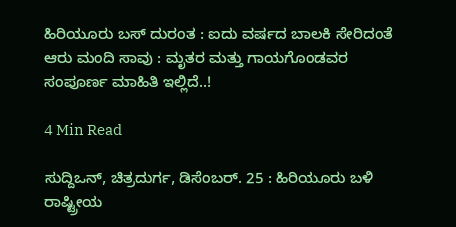ಹಿರಿಯೂರು ಬಸ್ ದುರಂತ : ಐದು ವರ್ಷದ ಬಾಲಕಿ ಸೇರಿದಂತೆ ಆರು ಮಂದಿ ಸಾವು : ಮೃತರ ಮತ್ತು ಗಾಯಗೊಂಡವರ ಸಂಪೂರ್ಣ ಮಾಹಿತಿ ಇಲ್ಲಿದೆ..!

4 Min Read

ಸುದ್ದಿಒನ್, ಚಿತ್ರದುರ್ಗ, ಡಿಸೆಂಬರ್. 25 : ಹಿರಿಯೂರು ಬಳಿ ರಾಷ್ಟ್ರೀಯ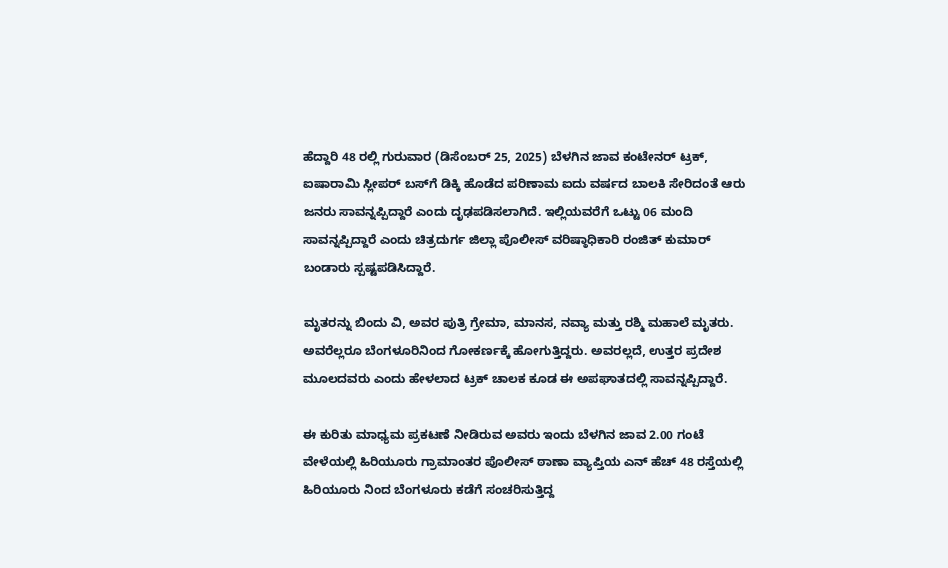ಹೆದ್ದಾರಿ 48 ರಲ್ಲಿ ಗುರುವಾರ (ಡಿಸೆಂಬರ್ 25, 2025) ಬೆಳಗಿನ ಜಾವ ಕಂಟೇನರ್ ಟ್ರಕ್, ಐಷಾರಾಮಿ ಸ್ಲೀಪರ್ ಬಸ್‌ಗೆ ಡಿಕ್ಕಿ ಹೊಡೆದ ಪರಿಣಾಮ ಐದು ವರ್ಷದ ಬಾಲಕಿ ಸೇರಿದಂತೆ ಆರು ಜನರು ಸಾವನ್ನಪ್ಪಿದ್ದಾರೆ ಎಂದು ದೃಢಪಡಿಸಲಾಗಿದೆ. ಇಲ್ಲಿಯವರೆಗೆ ಒಟ್ಟು 06 ಮಂದಿ ಸಾವನ್ನಪ್ಪಿದ್ದಾರೆ ಎಂದು ಚಿತ್ರದುರ್ಗ ಜಿಲ್ಲಾ ಪೊಲೀಸ್ ವರಿಷ್ಠಾಧಿಕಾರಿ ರಂಜಿತ್ ಕುಮಾರ್ ಬಂಡಾರು ಸ್ಪಷ್ಟಪಡಿಸಿದ್ದಾರೆ.

ಮೃತರನ್ನು ಬಿಂದು ವಿ, ಅವರ ಪುತ್ರಿ ಗ್ರೇಮಾ, ಮಾನಸ, ನವ್ಯಾ ಮತ್ತು ರಶ್ಮಿ ಮಹಾಲೆ ಮೃತರು. ಅವರೆಲ್ಲರೂ ಬೆಂಗಳೂರಿನಿಂದ ಗೋಕರ್ಣಕ್ಕೆ ಹೋಗುತ್ತಿದ್ದರು. ಅವರಲ್ಲದೆ, ಉತ್ತರ ಪ್ರದೇಶ ಮೂಲದವರು ಎಂದು ಹೇಳಲಾದ ಟ್ರಕ್ ಚಾಲಕ ಕೂಡ ಈ ಅಪಘಾತದಲ್ಲಿ ಸಾವನ್ನಪ್ಪಿದ್ದಾರೆ.

ಈ ಕುರಿತು ಮಾಧ್ಯಮ ಪ್ರಕಟಣೆ ನೀಡಿರುವ ಅವರು ಇಂದು ಬೆಳಗಿನ ಜಾವ 2.00 ಗಂಟೆ ವೇಳೆಯಲ್ಲಿ ಹಿರಿಯೂರು ಗ್ರಾಮಾಂತರ ಪೊಲೀಸ್ ಠಾಣಾ ವ್ಯಾಪ್ತಿಯ ಎನ್ ಹೆಚ್ 48 ರಸ್ತೆಯಲ್ಲಿ ಹಿರಿಯೂರು ನಿಂದ ಬೆಂಗಳೂರು ಕಡೆಗೆ ಸಂಚರಿಸುತ್ತಿದ್ದ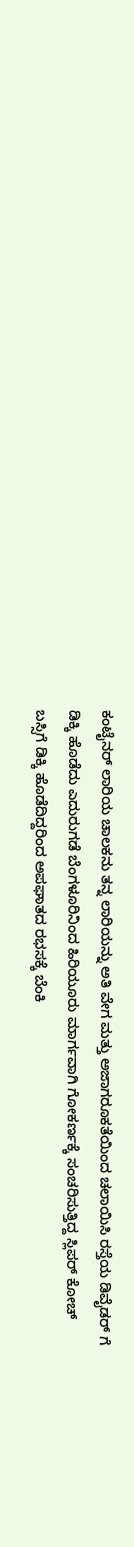ಕಂಟೈನರ್ ಲಾರಿಯ ಚಾಲಕನು ತನ್ನ ಲಾರಿಯನ್ನು ಅತಿ ವೇಗ ಮತ್ತು ಅಜಾಗರೂಕತೆಯಿಂದ ಚಲಾಯಿಸಿ ರಸ್ತೆಯ ಡಿವೈಡರ್ ಗೆ ಡಿಕ್ಕಿ ಹೊಡೆದು ಎದುರುಗಡೆ ಬೆಂಗಳೂರಿನಿಂದ ಹಿರಿಯೂರು ಮಾರ್ಗವಾಗಿ ಗೋಕರ್ಣಕ್ಕೆ ಸಂಚರಿಸುತ್ತಿದ್ದ ಸ್ಲಿಪರ್ ಕೋಚ್ ಬಸ್ಸಿಗೆ ಡಿಕ್ಕಿ ಹೊಡೆದಿದ್ದರಿಂದ ಅಪಘಾತದ ರಭಸಕ್ಕೆ ಬೆಂಕಿ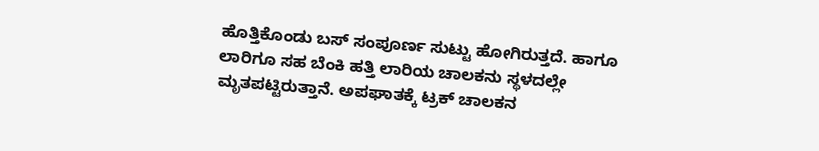ಹೊತ್ತಿಕೊಂಡು ಬಸ್ ಸಂಪೂರ್ಣ ಸುಟ್ಟು ಹೋಗಿರುತ್ತದೆ. ಹಾಗೂ ಲಾರಿಗೂ ಸಹ ಬೆಂಕಿ ಹತ್ತಿ ಲಾರಿಯ ಚಾಲಕನು ಸ್ಥಳದಲ್ಲೇ ಮೃತಪಟ್ಟಿರುತ್ತಾನೆ. ಅಪಘಾತಕ್ಕೆ ಟ್ರಕ್ ಚಾಲಕನ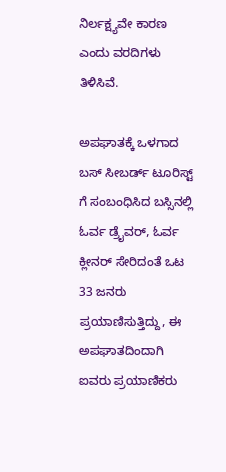ನಿರ್ಲಕ್ಷ್ಯವೇ ಕಾರಣ ಎಂದು ವರದಿಗಳು ತಿಳಿಸಿವೆ.

ಅಪಘಾತಕ್ಕೆ ಒಳಗಾದ ಬಸ್ ಸೀಬರ್ಡ್ ಟೂರಿಸ್ಟ್ ಗೆ ಸಂಬಂಧಿಸಿದ ಬಸ್ಸಿನಲ್ಲಿ ಓರ್ವ ಡ್ರೈವರ್, ಓರ್ವ ಕ್ಲೀನರ್ ಸೇರಿದಂತೆ ಒಟ 33 ಜನರು ಪ್ರಯಾಣಿಸುತ್ತಿದ್ದು, ಈ ಅಪಘಾತದಿಂದಾಗಿ ಐವರು ಪ್ರಯಾಣಿಕರು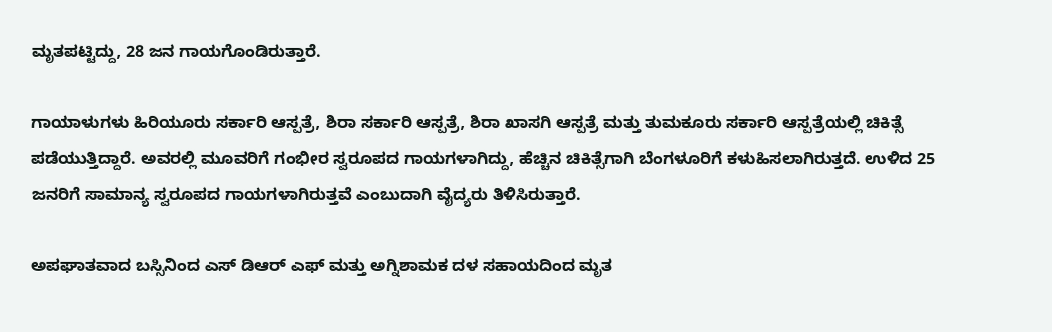ಮೃತಪಟ್ಟಿದ್ದು, 28 ಜನ ಗಾಯಗೊಂಡಿರುತ್ತಾರೆ.

ಗಾಯಾಳುಗಳು ಹಿರಿಯೂರು ಸರ್ಕಾರಿ ಆಸ್ಪತ್ರೆ, ಶಿರಾ ಸರ್ಕಾರಿ ಆಸ್ಪತ್ರೆ, ಶಿರಾ ಖಾಸಗಿ ಆಸ್ಪತ್ರೆ ಮತ್ತು ತುಮಕೂರು ಸರ್ಕಾರಿ ಆಸ್ಪತ್ರೆಯಲ್ಲಿ ಚಿಕಿತ್ಸೆ ಪಡೆಯುತ್ತಿದ್ದಾರೆ. ಅವರಲ್ಲಿ ಮೂವರಿಗೆ ಗಂಭೀರ ಸ್ವರೂಪದ ಗಾಯಗಳಾಗಿದ್ದು, ಹೆಚ್ಚಿನ ಚಿಕಿತ್ಸೆಗಾಗಿ ಬೆಂಗಳೂರಿಗೆ ಕಳುಹಿಸಲಾಗಿರುತ್ತದೆ. ಉಳಿದ 25 ಜನರಿಗೆ ಸಾಮಾನ್ಯ ಸ್ವರೂಪದ ಗಾಯಗಳಾಗಿರುತ್ತವೆ ಎಂಬುದಾಗಿ ವೈದ್ಯರು ತಿಳಿಸಿರುತ್ತಾರೆ.

ಅಪಘಾತವಾದ ಬಸ್ಸಿನಿಂದ ಎಸ್ ಡಿಆರ್ ಎಫ್ ಮತ್ತು ಅಗ್ನಿಶಾಮಕ ದಳ ಸಹಾಯದಿಂದ ಮೃತ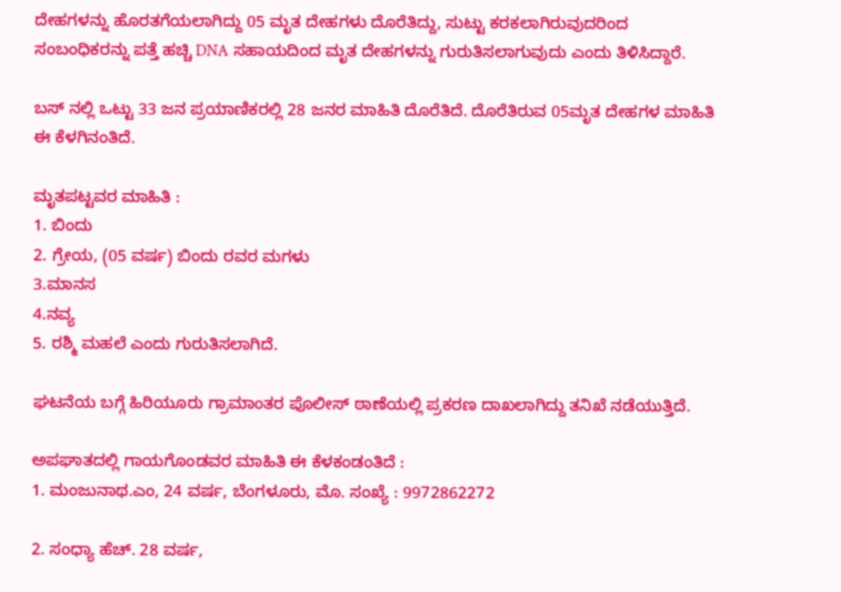ದೇಹಗಳನ್ನು ಹೊರತಗೆಯಲಾಗಿದ್ದು 05 ಮೃತ ದೇಹಗಳು ದೊರೆತಿದ್ದು, ಸುಟ್ಟು ಕರಕಲಾಗಿರುವುದರಿಂದ ಸಂಬಂಧಿಕರನ್ನು ಪತ್ತೆ ಹಚ್ಚಿ DNA ಸಹಾಯದಿಂದ ಮೃತ ದೇಹಗಳನ್ನು ಗುರುತಿಸಲಾಗುವುದು ಎಂದು ತಿಳಿಸಿದ್ದಾರೆ.

ಬಸ್ ನಲ್ಲಿ ಒಟ್ಟು 33 ಜನ ಪ್ರಯಾಣಿಕರಲ್ಲಿ 28 ಜನರ ಮಾಹಿತಿ ದೊರೆತಿದೆ. ದೊರೆತಿರುವ 05ಮೃತ ದೇಹಗಳ ಮಾಹಿತಿ ಈ ಕೆಳಗಿನಂತಿದೆ.

ಮೃತಪಟ್ಟವರ ಮಾಹಿತಿ :
1. ಬಿಂದು
2. ಗ್ರೇಯ, (05 ವರ್ಷ) ಬಿಂದು ರವರ ಮಗಳು
3.ಮಾನಸ
4.ನವ್ಯ
5. ರಶ್ಮಿ ಮಹಲೆ ಎಂದು ಗುರುತಿಸಲಾಗಿದೆ.

ಘಟನೆಯ ಬಗ್ಗೆ ಹಿರಿಯೂರು ಗ್ರಾಮಾಂತರ ಪೊಲೀಸ್ ಠಾಣೆಯಲ್ಲಿ ಪ್ರಕರಣ ದಾಖಲಾಗಿದ್ದು ತನಿಖೆ ನಡೆಯುತ್ತಿದೆ.

ಅಪಘಾತದಲ್ಲಿ ಗಾಯಗೊಂಡವರ ಮಾಹಿತಿ ಈ ಕೆಳಕಂಡಂತಿದೆ :
1. ಮಂಜುನಾಥ.ಎಂ, 24 ವರ್ಷ, ಬೆಂಗಳೂರು, ಮೊ. ಸಂಖ್ಯೆ : 9972862272

2. ಸಂಧ್ಯಾ ಹೆಚ್. 28 ವರ್ಷ,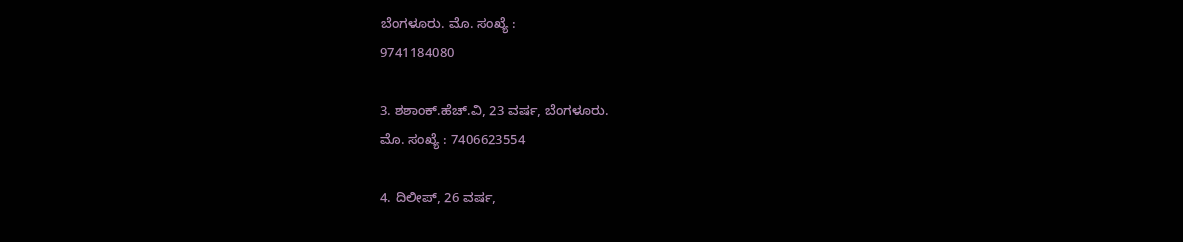ಬೆಂಗಳೂರು. ಮೊ. ಸಂಖ್ಯೆ :
9741184080

3. ಶಶಾಂಕ್.ಹೆಚ್.ವಿ, 23 ವರ್ಷ, ಬೆಂಗಳೂರು.
ಮೊ. ಸಂಖ್ಯೆ : 7406623554

4. ದಿಲೀಪ್, 26 ವರ್ಷ,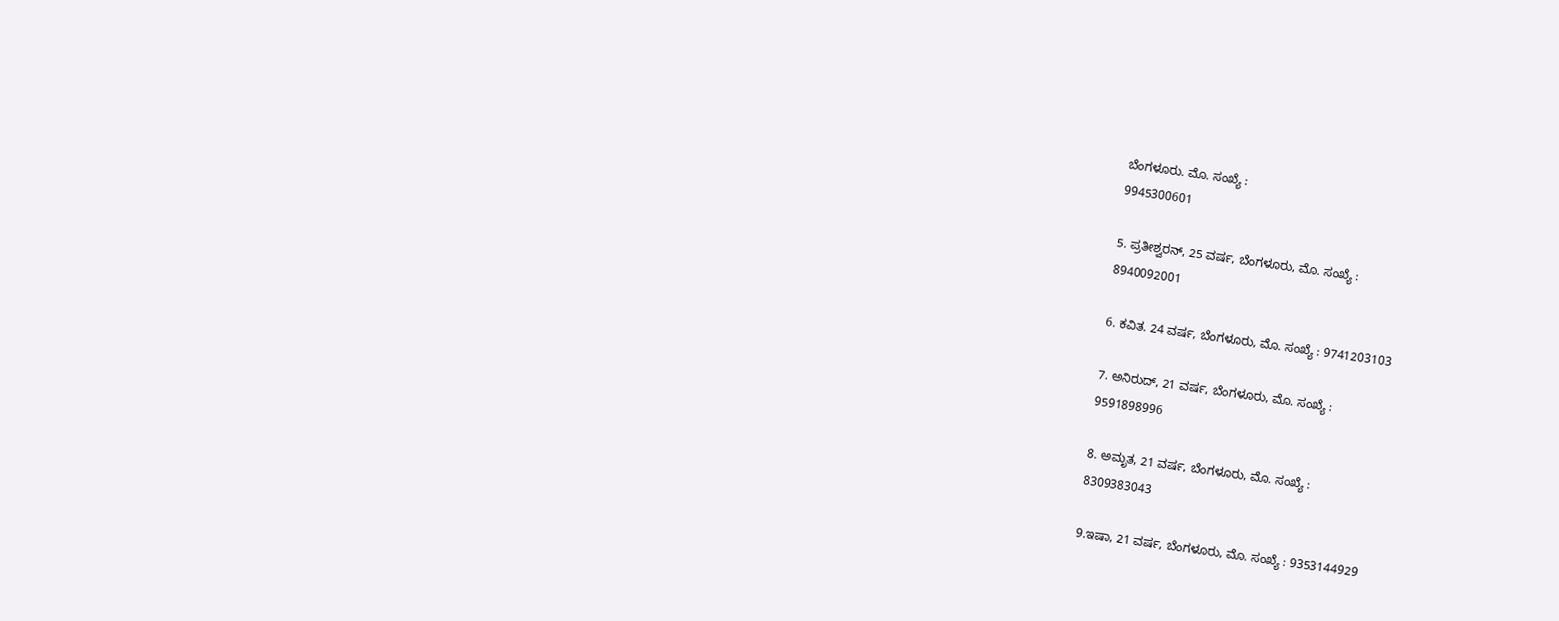ಬೆಂಗಳೂರು. ಮೊ. ಸಂಖ್ಯೆ :
9945300601

5. ಪ್ರತೀಶ್ವರನ್, 25 ವರ್ಷ, ಬೆಂಗಳೂರು, ಮೊ. ಸಂಖ್ಯೆ :
8940092001

6. ಕವಿತ. 24 ವರ್ಷ, ಬೆಂಗಳೂರು, ಮೊ. ಸಂಖ್ಯೆ : 9741203103

7. ಅನಿರುದ್, 21 ವರ್ಷ, ಬೆಂಗಳೂರು, ಮೊ. ಸಂಖ್ಯೆ :
9591898996

8. ಅಮೃತ, 21 ವರ್ಷ, ಬೆಂಗಳೂರು, ಮೊ. ಸಂಖ್ಯೆ :
8309383043

9.ಇಷಾ, 21 ವರ್ಷ, ಬೆಂಗಳೂರು, ಮೊ. ಸಂಖ್ಯೆ : 9353144929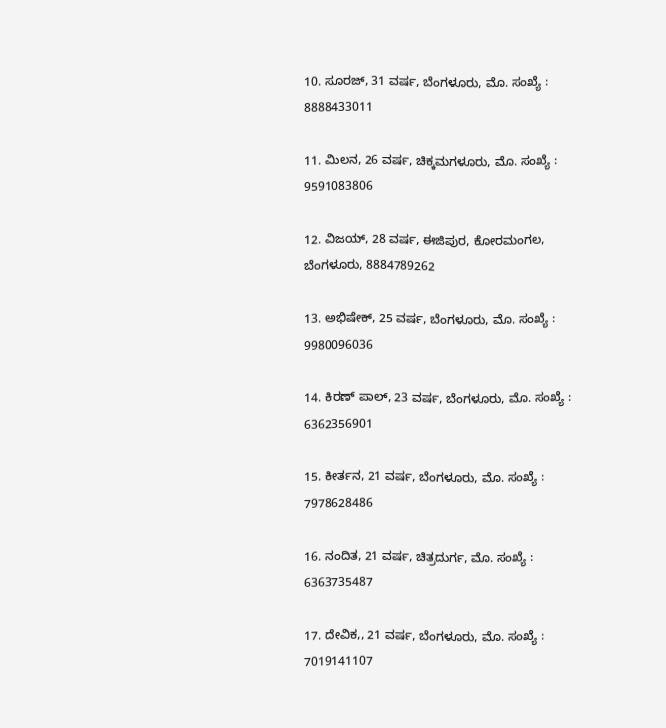10. ಸೂರಜ್, 31 ವರ್ಷ, ಬೆಂಗಳೂರು, ಮೊ. ಸಂಖ್ಯೆ :
8888433011

11. ಮಿಲನ, 26 ವರ್ಷ, ಚಿಕ್ಕಮಗಳೂರು, ಮೊ. ಸಂಖ್ಯೆ :
9591083806

12. ವಿಜಯ್, 28 ವರ್ಷ, ಈಜಿಪುರ, ಕೋರಮಂಗಲ, ಬೆಂಗಳೂರು, 8884789262

13. ಅಭಿಷೇಕ್, 25 ವರ್ಷ, ಬೆಂಗಳೂರು, ಮೊ. ಸಂಖ್ಯೆ :
9980096036

14. ಕಿರಣ್ ಪಾಲ್, 23 ವರ್ಷ, ಬೆಂಗಳೂರು, ಮೊ. ಸಂಖ್ಯೆ :
6362356901

15. ಕೀರ್ತನ, 21 ವರ್ಷ, ಬೆಂಗಳೂರು, ಮೊ. ಸಂಖ್ಯೆ :
7978628486

16. ನಂದಿತ, 21 ವರ್ಷ, ಚಿತ್ರದುರ್ಗ, ಮೊ. ಸಂಖ್ಯೆ :
6363735487

17. ದೇವಿಕ,, 21 ವರ್ಷ, ಬೆಂಗಳೂರು, ಮೊ. ಸಂಖ್ಯೆ :
7019141107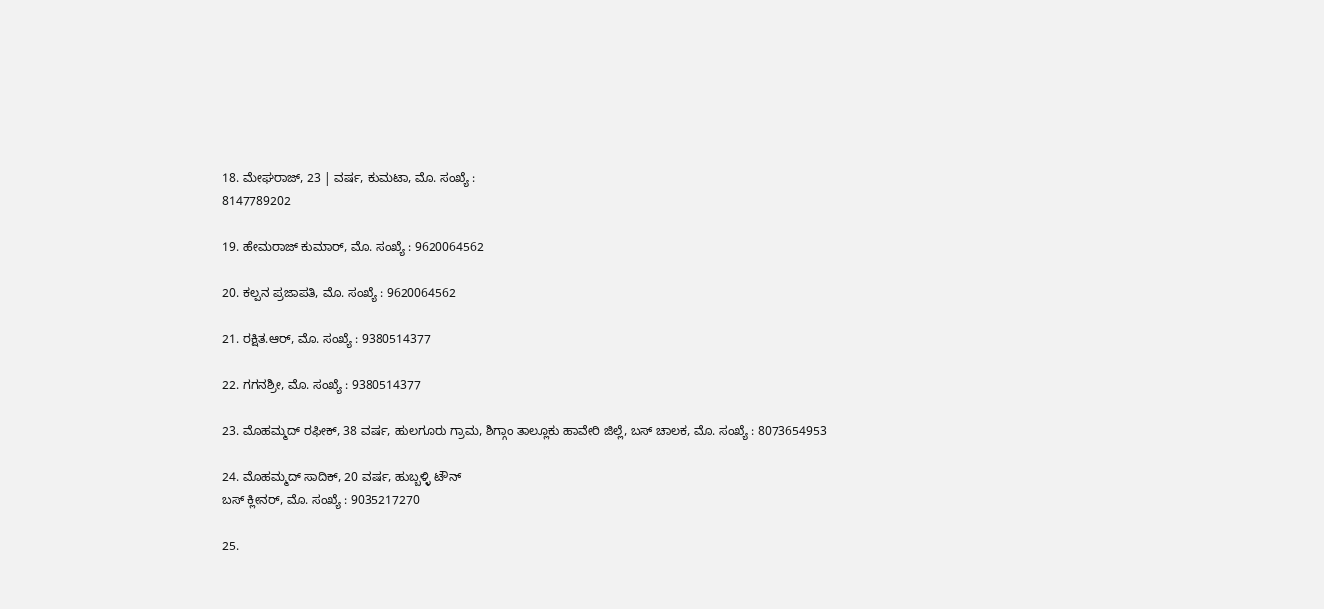18. ಮೇಘರಾಜ್, 23 | ವರ್ಷ, ಕುಮಟಾ, ಮೊ. ಸಂಖ್ಯೆ :
8147789202

19. ಹೇಮರಾಜ್ ಕುಮಾರ್, ಮೊ. ಸಂಖ್ಯೆ : 9620064562

20. ಕಲ್ಪನ ಪ್ರಜಾಪತಿ, ಮೊ. ಸಂಖ್ಯೆ : 9620064562

21. ರಕ್ಷಿತ.ಆರ್, ಮೊ. ಸಂಖ್ಯೆ : 9380514377

22. ಗಗನಶ್ರೀ, ಮೊ. ಸಂಖ್ಯೆ : 9380514377

23. ಮೊಹಮ್ಮದ್ ರಫೀಕ್, 38 ವರ್ಷ, ಹುಲಗೂರು ಗ್ರಾಮ, ಶಿಗ್ಗಾಂ ತಾಲ್ಲೂಕು ಹಾವೇರಿ ಜಿಲ್ಲೆ, ಬಸ್ ಚಾಲಕ, ಮೊ. ಸಂಖ್ಯೆ : 8073654953

24. ಮೊಹಮ್ಮದ್ ಸಾದಿಕ್, 20 ವರ್ಷ, ಹುಬ್ಬಳ್ಳಿ ಟೌನ್
ಬಸ್ ಕ್ಲೀನರ್, ಮೊ. ಸಂಖ್ಯೆ : 9035217270

25.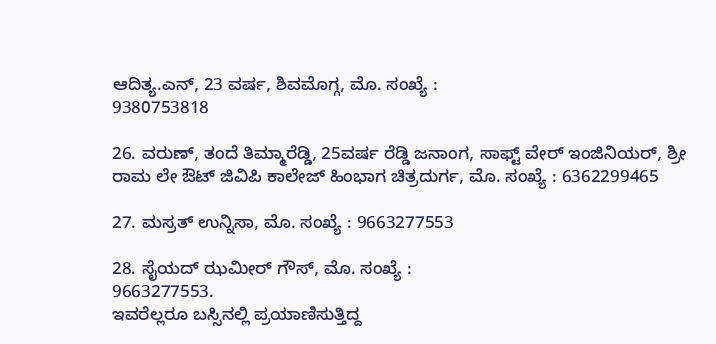ಆದಿತ್ಯ.ಎನ್, 23 ವರ್ಷ, ಶಿವಮೊಗ್ಗ, ಮೊ. ಸಂಖ್ಯೆ :
9380753818

26. ವರುಣ್, ತಂದೆ ತಿಮ್ಮಾರೆಡ್ಡಿ, 25ವರ್ಷ ರೆಡ್ಡಿ ಜನಾಂಗ, ಸಾಫ್ಟ್ ವೇರ್ ಇಂಜಿನಿಯರ್, ಶ್ರೀ ರಾಮ ಲೇ ಔಟ್ ಜಿವಿಪಿ ಕಾಲೇಜ್ ಹಿಂಭಾಗ ಚಿತ್ರದುರ್ಗ, ಮೊ. ಸಂಖ್ಯೆ : 6362299465

27. ಮಸ್ರತ್ ಉನ್ನಿಸಾ, ಮೊ. ಸಂಖ್ಯೆ : 9663277553

28. ಸೈಯದ್ ಝಮೀರ್ ಗೌಸ್, ಮೊ. ಸಂಖ್ಯೆ :
9663277553.
ಇವರೆಲ್ಲರೂ ಬಸ್ಸಿನಲ್ಲಿ ಪ್ರಯಾಣಿಸುತ್ತಿದ್ದ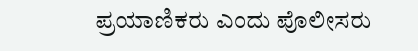ಪ್ರಯಾಣಿಕರು ಎಂದು ಪೊಲೀಸರು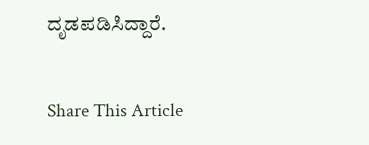ದೃಡಪಡಿಸಿದ್ದಾರೆ.

Share This Article